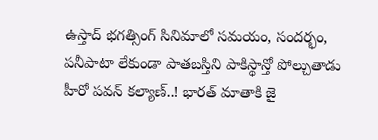ఉస్తాద్ భగత్సింగ్ సినిమాలో సమయం, సందర్భం, పనీపాటా లేకుండా పాతబస్తిని పాకిస్థాన్తో పోల్చుతాడు హీరో పవన్ కల్యాణ్..! భారత్ మాతాకి జై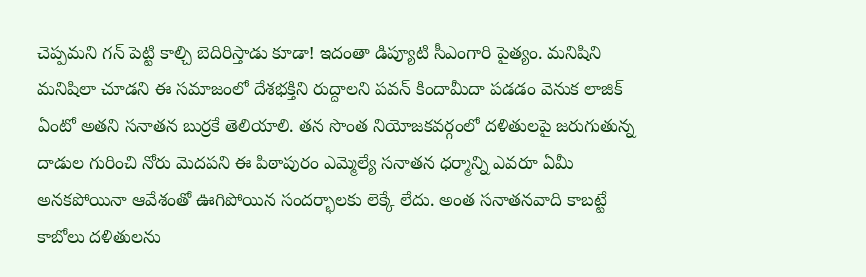చెప్పమని గన్ పెట్టి కాల్చి బెదిరిస్తాడు కూడా! ఇదంతా డిప్యూటి సీఎంగారి పైత్యం. మనిషిని మనిషిలా చూడని ఈ సమాజంలో దేశభక్తిని రుద్దాలని పవన్ కిందామీదా పడడం వెనుక లాజిక్ ఏంటో అతని సనాతన బుర్రకే తెలియాలి. తన సొంత నియోజకవర్గంలో దళితులపై జరుగుతున్న దాడుల గురించి నోరు మెదపని ఈ పిఠాపురం ఎమ్మెల్యే సనాతన ధర్మాన్ని ఎవరూ ఏమీ అనకపోయినా ఆవేశంతో ఊగిపోయిన సందర్భాలకు లెక్కే లేదు. అంత సనాతనవాది కాబట్టే కాబోలు దళితులను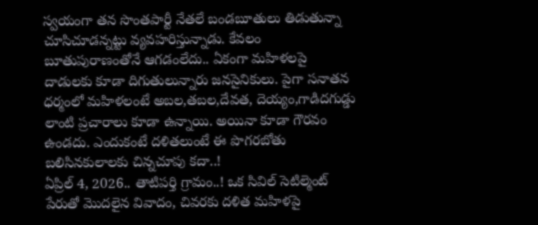స్వయంగా తన సొంతపార్టీ నేతలే బండబూతులు తిడుతున్నా చూసిచూడన్నట్టు వ్యవహరిస్తున్నాడు. కేవలం బూతుపురాణంతోనే ఆగడంలేదు.. ఏకంగా మహిళలపై దాడులకు కూడా దిగుతులున్నారు జనసైనికులు. పైగా సనాతన ధర్మంలో మహిళలంటే అబల,తబల,దేవత, దెయ్యం,గాడిదగుడ్డు లాంటి ప్రచారాలు కూడా ఉన్నాయి. అయినా కూడా గౌరవం ఉండదు. ఎందుకంటే దళితలుంటే ఈ పొగరబోతు బలిసినకులాలకు చిన్నచూపు కదా..!
ఏప్రిల్ 4, 2026.. తాటిపర్తి గ్రామం..! ఒక సివిల్ సెటిల్మెంట్ పేరుతో మొదలైన వివాదం, చివరకు దళిత మహిళపై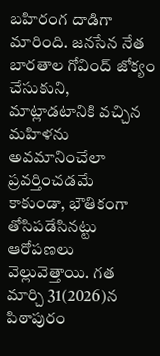బహిరంగ దాడిగా మారింది. జనసేన నేత బారతాల గోవింద్ జోక్యం చేసుకుని, మాట్లాడటానికి వచ్చిన మహిళను అవమానించేలా ప్రవర్తించడమే కాకుండా, భౌతికంగా తోసిపడేసినట్టు ఆరోపణలు వెల్లువెత్తాయి. గత మార్చి 31(2026)న పిఠాపురం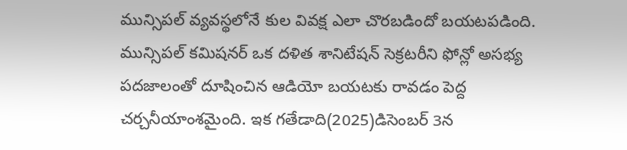మున్సిపల్ వ్యవస్థలోనే కుల వివక్ష ఎలా చొరబడిందో బయటపడింది. మున్సిపల్ కమిషనర్ ఒక దళిత శానిటేషన్ సెక్రటరీని ఫోన్లో అసభ్య పదజాలంతో దూషించిన ఆడియో బయటకు రావడం పెద్ద చర్చనీయాంశమైంది. ఇక గతేడాది(2025)డిసెంబర్ 3న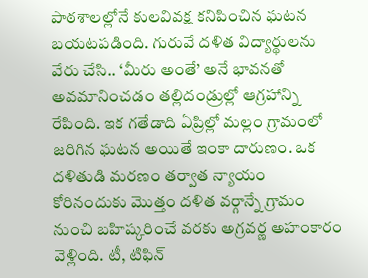పాఠశాలల్లోనే కులవివక్ష కనిపించిన ఘటన బయటపడింది. గురువే దళిత విద్యార్థులను వేరు చేసి.. ‘మీరు అంతే’ అనే భావనతో అవమానించడం తల్లిదండ్రుల్లో ఆగ్రహాన్ని రేపింది. ఇక గతేడాది ఏప్రిల్లో మల్లం గ్రామంలో జరిగిన ఘటన అయితే ఇంకా దారుణం. ఒక దళితుడి మరణం తర్వాత న్యాయం కోరినందుకు మొత్తం దళిత వర్గాన్నే గ్రామం నుంచి బహిష్కరించే వరకు అగ్రవర్ణ అహంకారం వెళ్లింది. టీ, టిఫిన్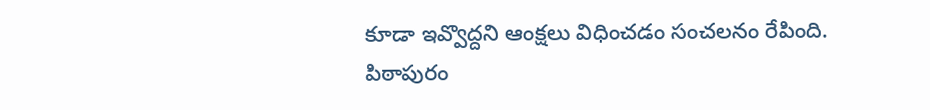కూడా ఇవ్వొద్దని ఆంక్షలు విధించడం సంచలనం రేపింది.
పిఠాపురం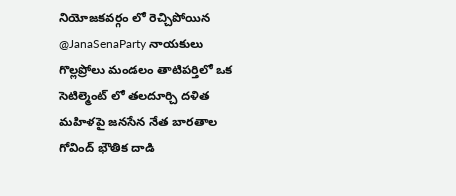నియోజకవర్గం లో రెచ్చిపోయిన @JanaSenaParty నాయకులు
గొల్లప్రోలు మండలం తాటిపర్తిలో ఒక సెటిల్మెంట్ లో తలదూర్చి దళిత మహిళపై జనసేన నేత బారతాల గోవింద్ భౌతిక దాడి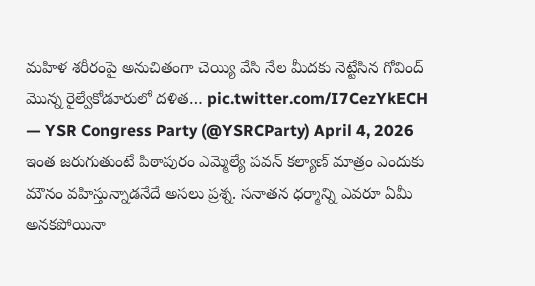మహిళ శరీరంపై అనుచితంగా చెయ్యి వేసి నేల మీదకు నెట్టేసిన గోవింద్
మొన్న రైల్వేకోడూరులో దళిత… pic.twitter.com/I7CezYkECH
— YSR Congress Party (@YSRCParty) April 4, 2026
ఇంత జరుగుతుంటే పిఠాపురం ఎమ్మెల్యే పవన్ కల్యాణ్ మాత్రం ఎందుకు మౌనం వహిస్తున్నాడనేదే అసలు ప్రశ్న. సనాతన ధర్మాన్ని ఎవరూ ఏమీ అనకపోయినా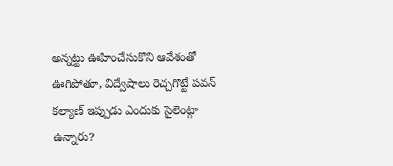అన్నట్టు ఊహించేసుకొని ఆవేశంతో ఊగిపోతూ, విద్వేషాలు రెచ్చగొట్టే పవన్ కల్యాణ్ ఇప్పుడు ఎందుకు సైలెంట్గా ఉన్నారు?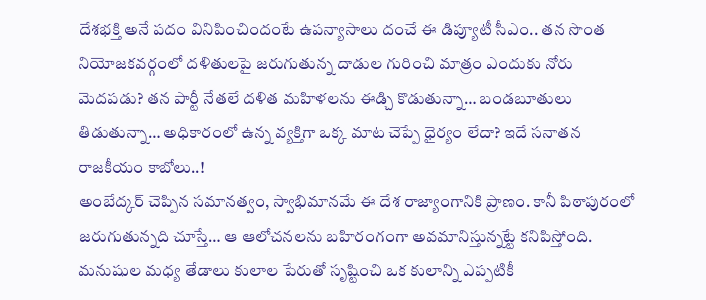దేశభక్తి అనే పదం వినిపించిందంటే ఉపన్యాసాలు దంచే ఈ డిప్యూటీ సీఎం.. తన సొంత నియోజకవర్గంలో దళితులపై జరుగుతున్న దాడుల గురించి మాత్రం ఎందుకు నోరు మెదపడు? తన పార్టీ నేతలే దళిత మహిళలను ఈడ్చి కొడుతున్నా… బండబూతులు తిడుతున్నా… అధికారంలో ఉన్న వ్యక్తిగా ఒక్క మాట చెప్పే ధైర్యం లేదా? ఇదే సనాతన రాజకీయం కాబోలు..!
అంబేద్కర్ చెప్పిన సమానత్వం, స్వాభిమానమే ఈ దేశ రాజ్యాంగానికి ప్రాణం. కానీ పిఠాపురంలో జరుగుతున్నది చూస్తే… ఆ ఆలోచనలను బహిరంగంగా అవమానిస్తున్నట్టే కనిపిస్తోంది. మనుషుల మధ్య తేడాలు కులాల పేరుతో సృష్టించి ఒక కులాన్ని ఎప్పటికీ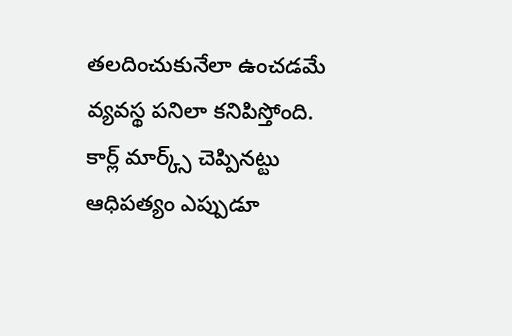తలదించుకునేలా ఉంచడమే వ్యవస్థ పనిలా కనిపిస్తోంది. కార్ల్ మార్క్స్ చెప్పినట్టు ఆధిపత్యం ఎప్పుడూ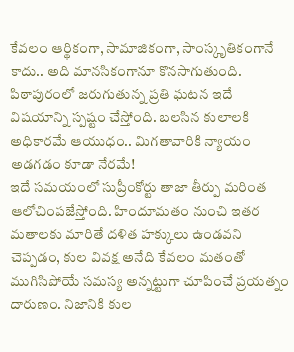కేవలం ఆర్థికంగా, సామాజికంగా, సాంస్కృతికంగానే కాదు.. అది మానసికంగానూ కొనసాగుతుంది. పిఠాపురంలో జరుగుతున్న ప్రతి ఘటన ఇదే విషయాన్ని స్పష్టం చేస్తోంది. బలసిన కులాలకి అధికారమే ఆయుధం.. మిగతావారికి న్యాయం అడగడం కూడా నేరమే!
ఇదే సమయంలో సుప్రీంకోర్టు తాజా తీర్పు మరింత ఆలోచింపజేస్తోంది. హిందూమతం నుంచి ఇతర మతాలకు మారితే దళిత హక్కులు ఉండవని చెప్పడం, కుల వివక్ష అనేది కేవలం మతంతో ముగిసిపోయే సమస్య అన్నట్టుగా చూపించే ప్రయత్నం దారుణం. నిజానికి కుల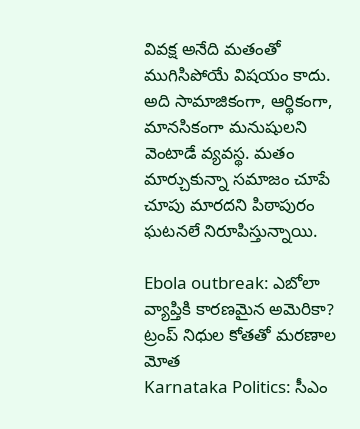వివక్ష అనేది మతంతో ముగిసిపోయే విషయం కాదు. అది సామాజికంగా, ఆర్థికంగా, మానసికంగా మనుషులని వెంటాడే వ్యవస్థ. మతం మార్చుకున్నా సమాజం చూపే చూపు మారదని పిఠాపురం ఘటనలే నిరూపిస్తున్నాయి.

Ebola outbreak: ఎబోలా వ్యాప్తికి కారణమైన అమెరికా? ట్రంప్ నిధుల కోతతో మరణాల మోత
Karnataka Politics: సీఎం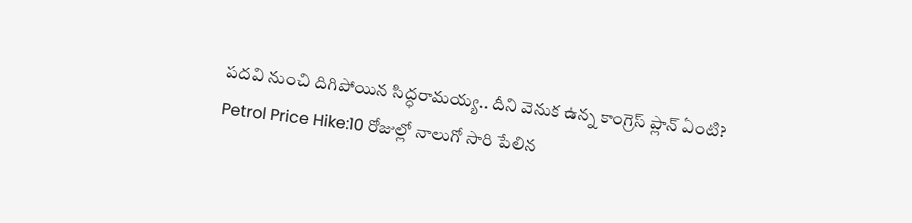పదవి నుంచి దిగిపోయిన సిద్ధరామయ్య.. దీని వెనుక ఉన్న కాంగ్రెస్ ప్లాన్ ఏంటి?
Petrol Price Hike:10 రోజుల్లో నాలుగో సారి పేలిన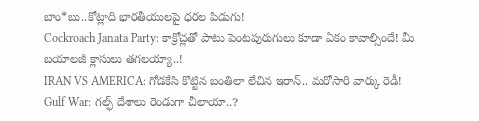బాం*బు..కోట్లాది భారతీయులపై ధరల పిడుగు!
Cockroach Janata Party: కాక్రోచ్లతో పాటు పెంటపురుగులు కూడా ఏకం కావాల్సిందే! మీ బయాలజీ క్లాసులు తగలయ్యా..!
IRAN VS AMERICA: గోడకేసి కొట్టిన బంతిలా లేచిన ఇరాన్.. మరోసారి వార్కు రెడీ!
Gulf War: గల్ఫ్ దేశాలు రెండుగా చీలాయా..?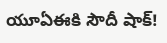యూఏఈకి సౌదీ షాక్!